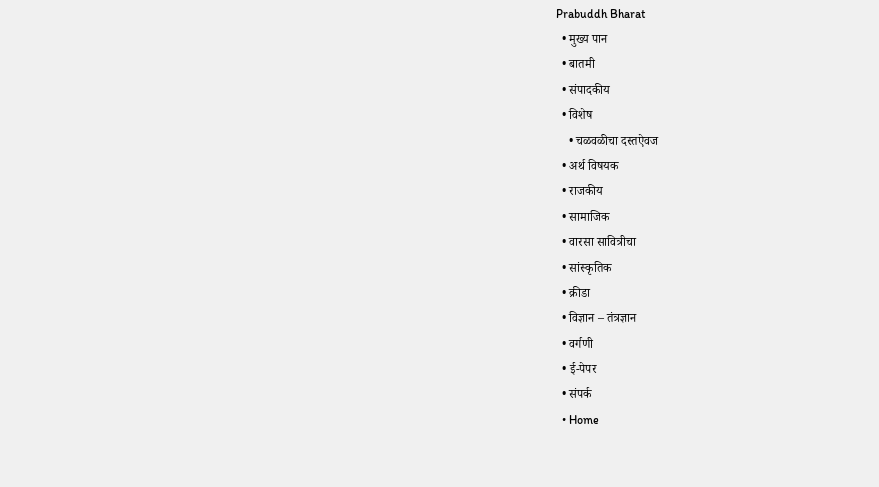Prabuddh Bharat
  • मुख्य पान
  • बातमी
  • संपादकीय
  • विशेष
    • चळवळीचा दस्तऐवज
  • अर्थ विषयक
  • राजकीय
  • सामाजिक
  • वारसा सावित्रीचा
  • सांस्कृतिक
  • क्रीडा
  • विज्ञान – तंत्रज्ञान
  • वर्गणी
  • ई-पेपर
  • संपर्क
  • Home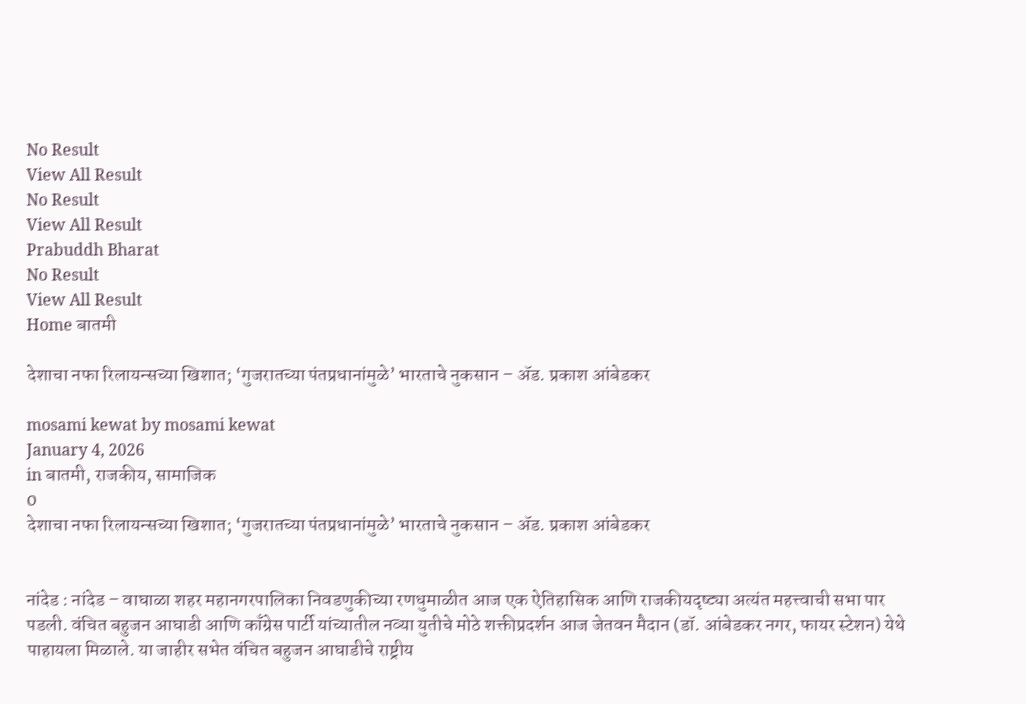No Result
View All Result
No Result
View All Result
Prabuddh Bharat
No Result
View All Result
Home बातमी

देशाचा नफा रिलायन्सच्या खिशात; ‘गुजरातच्या पंतप्रधानांमुळे’ भारताचे नुकसान – ॲड. प्रकाश आंबेडकर

mosami kewat by mosami kewat
January 4, 2026
in बातमी, राजकीय, सामाजिक
0
देशाचा नफा रिलायन्सच्या खिशात; ‘गुजरातच्या पंतप्रधानांमुळे’ भारताचे नुकसान – ॲड. प्रकाश आंबेडकर


नांदेड : नांदेड – वाघाळा शहर महानगरपालिका निवडणुकीच्या रणधुमाळीत आज एक ऐतिहासिक आणि राजकीयदृष्ट्या अत्यंत महत्त्वाची सभा पार पडली. वंचित बहुजन आघाडी आणि काँग्रेस पार्टी यांच्यातील नव्या युतीचे मोठे शक्तीप्रदर्शन आज जेतवन मैदान (डॉ. आंबेडकर नगर, फायर स्टेशन) येथे पाहायला मिळाले. या जाहीर सभेत वंचित बहुजन आघाडीचे राष्ट्रीय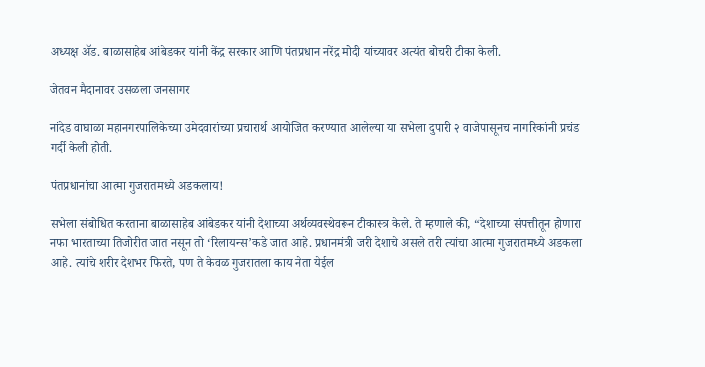अध्यक्ष ॲड. बाळासाहेब आंबेडकर यांनी केंद्र सरकार आणि पंतप्रधान नरेंद्र मोदी यांच्यावर अत्यंत बोचरी टीका केली.

जेतवन मैदानावर उसळला जनसागर

नांदेड वाघाळा महानगरपालिकेच्या उमेदवारांच्या प्रचारार्थ आयोजित करण्यात आलेल्या या सभेला दुपारी २ वाजेपासूनच नागरिकांनी प्रचंड गर्दी केली होती.

पंतप्रधानांचा आत्मा गुजरातमध्ये अडकलाय!

सभेला संबोधित करताना बाळासाहेब आंबेडकर यांनी देशाच्या अर्थव्यवस्थेवरून टीकास्त्र केले. ते म्हणाले की, “देशाच्या संपत्तीतून होणारा नफा भारताच्या तिजोरीत जात नसून तो ‘रिलायन्स’कडे जात आहे. प्रधानमंत्री जरी देशाचे असले तरी त्यांचा आत्मा गुजरातमध्ये अडकला आहे. त्यांचे शरीर देशभर फिरते, पण ते केवळ गुजरातला काय नेता येईल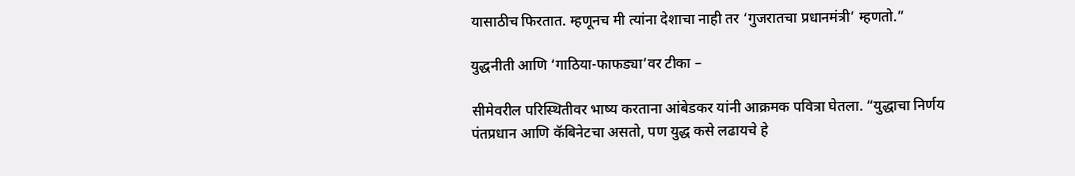यासाठीच फिरतात. म्हणूनच मी त्यांना देशाचा नाही तर ‘गुजरातचा प्रधानमंत्री’ म्हणतो.”

युद्धनीती आणि ‘गाठिया-फाफड्या’वर टीका –

सीमेवरील परिस्थितीवर भाष्य करताना आंबेडकर यांनी आक्रमक पवित्रा घेतला. “युद्धाचा निर्णय पंतप्रधान आणि कॅबिनेटचा असतो, पण युद्ध कसे लढायचे हे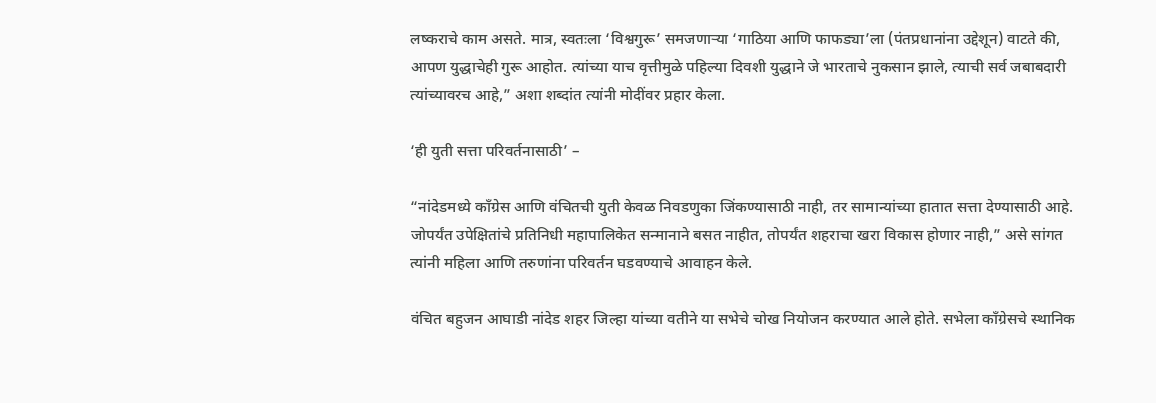लष्कराचे काम असते. मात्र, स्वतःला ‘विश्वगुरू’ समजणाऱ्या ‘गाठिया आणि फाफड्या’ला (पंतप्रधानांना उद्देशून) वाटते की, आपण युद्धाचेही गुरू आहोत. त्यांच्या याच वृत्तीमुळे पहिल्या दिवशी युद्धाने जे भारताचे नुकसान झाले, त्याची सर्व जबाबदारी त्यांच्यावरच आहे,” अशा शब्दांत त्यांनी मोदींवर प्रहार केला.

‘ही युती सत्ता परिवर्तनासाठी’ –

“नांदेडमध्ये काँग्रेस आणि वंचितची युती केवळ निवडणुका जिंकण्यासाठी नाही, तर सामान्यांच्या हातात सत्ता देण्यासाठी आहे. जोपर्यंत उपेक्षितांचे प्रतिनिधी महापालिकेत सन्मानाने बसत नाहीत, तोपर्यंत शहराचा खरा विकास होणार नाही,” असे सांगत त्यांनी महिला आणि तरुणांना परिवर्तन घडवण्याचे आवाहन केले.

वंचित बहुजन आघाडी नांदेड शहर जिल्हा यांच्या वतीने या सभेचे चोख नियोजन करण्यात आले होते. सभेला काँग्रेसचे स्थानिक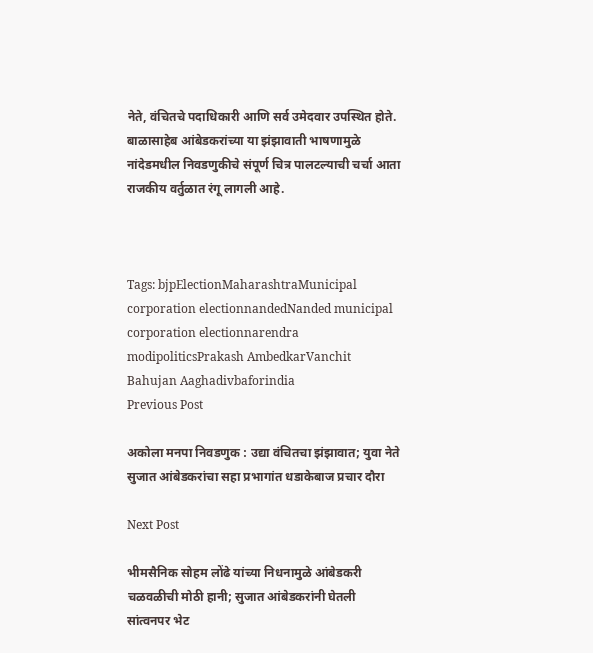नेते, वंचितचे पदाधिकारी आणि सर्व उमेदवार उपस्थित होते. बाळासाहेब आंबेडकरांच्या या झंझावाती भाषणामुळे नांदेडमधील निवडणुकीचे संपूर्ण चित्र पालटल्याची चर्चा आता राजकीय वर्तुळात रंगू लागली आहे.



Tags: bjpElectionMaharashtraMunicipal corporation electionnandedNanded municipal corporation electionnarendra modipoliticsPrakash AmbedkarVanchit Bahujan Aaghadivbaforindia
Previous Post

अकोला मनपा निवडणुक : उद्या वंचितचा झंझावात; युवा नेते सुजात आंबेडकरांचा सहा प्रभागांत धडाकेबाज प्रचार दौरा

Next Post

भीमसैनिक सोहम लोंढे यांच्या निधनामुळे आंबेडकरी चळवळीची मोठी हानी; सुजात आंबेडकरांनी घेतली सांत्वनपर भेट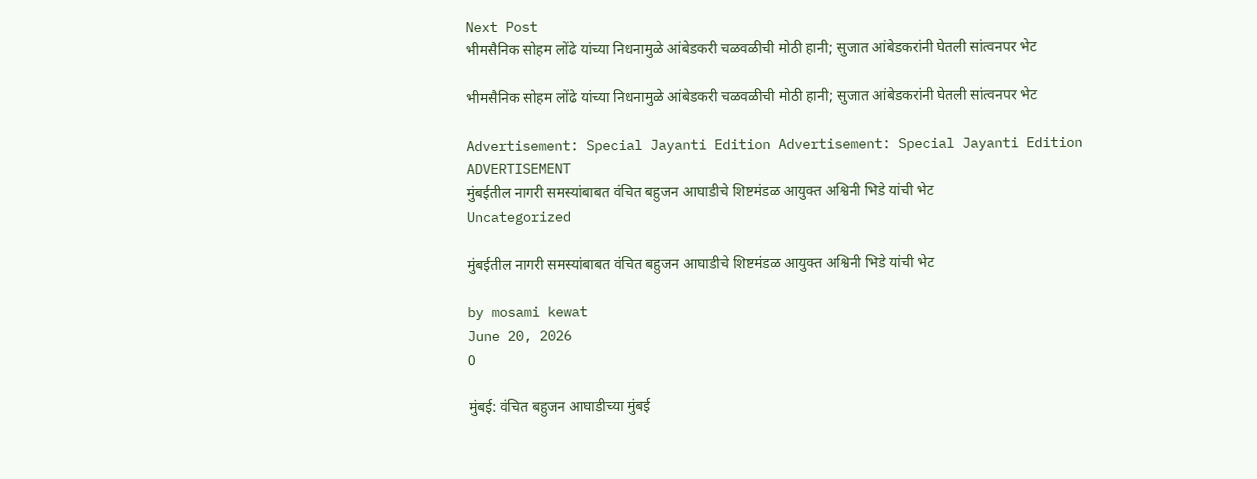Next Post
भीमसैनिक सोहम लोंढे यांच्या निधनामुळे आंबेडकरी चळवळीची मोठी हानी; सुजात आंबेडकरांनी घेतली सांत्वनपर भेट

भीमसैनिक सोहम लोंढे यांच्या निधनामुळे आंबेडकरी चळवळीची मोठी हानी; सुजात आंबेडकरांनी घेतली सांत्वनपर भेट

Advertisement: Special Jayanti Edition Advertisement: Special Jayanti Edition
ADVERTISEMENT
मुंबईतील नागरी समस्यांबाबत वंचित बहुजन आघाडीचे शिष्टमंडळ आयुक्त अश्विनी भिडे यांची भेट
Uncategorized

मुंबईतील नागरी समस्यांबाबत वंचित बहुजन आघाडीचे शिष्टमंडळ आयुक्त अश्विनी भिडे यांची भेट

by mosami kewat
June 20, 2026
0

मुंबई: वंचित बहुजन आघाडीच्या मुंबई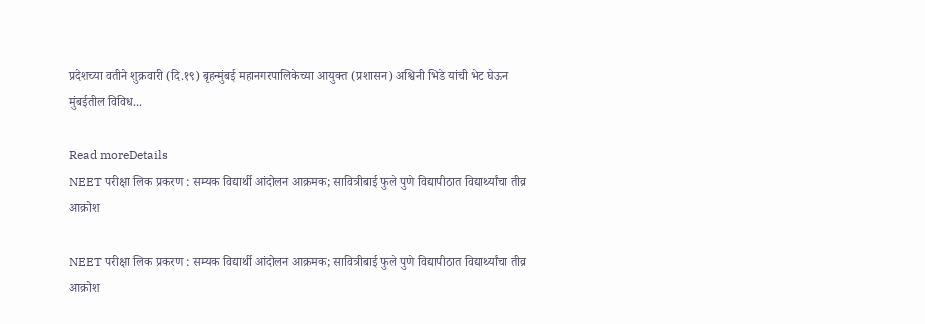प्रदेशच्या वतीने शुक्रवारी (दि.१९) बृहन्मुंबई महानगरपालिकेच्या आयुक्त (प्रशासन) अश्विनी भिडे यांची भेट घेऊन मुंबईतील विविध...

Read moreDetails
NEET परीक्षा लिक प्रकरण : सम्यक विद्यार्थी आंदोलन आक्रमक; सावित्रीबाई फुले पुणे विद्यापीठात विद्यार्थ्यांचा तीव्र आक्रोश

NEET परीक्षा लिक प्रकरण : सम्यक विद्यार्थी आंदोलन आक्रमक; सावित्रीबाई फुले पुणे विद्यापीठात विद्यार्थ्यांचा तीव्र आक्रोश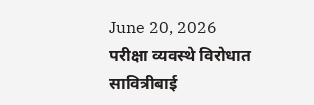June 20, 2026
परीक्षा व्यवस्थे विरोधात सावित्रीबाई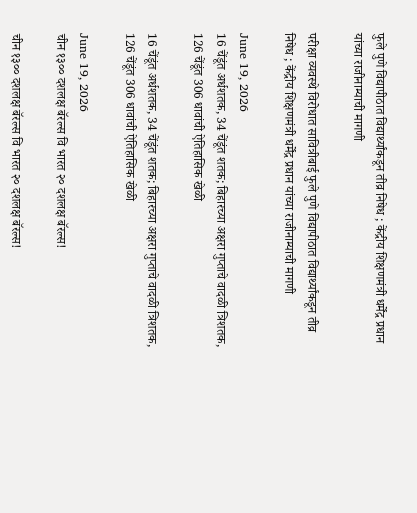फुले पुणे विद्यापीठात विद्यार्थ्यांकडून तीव्र निषेध ; केंद्रीय शिक्षणमंत्री धर्मेंद्र प्रधान यांच्या राजीनाम्याची मागणी

परीक्षा व्यवस्थे विरोधात सावित्रीबाई फुले पुणे विद्यापीठात विद्यार्थ्यांकडून तीव्र निषेध ; केंद्रीय शिक्षणमंत्री धर्मेंद्र प्रधान यांच्या राजीनाम्याची मागणी

June 19, 2026
16 चेंडूंत अर्धशतक, 34 चेंडूंत शतक; बिहारच्या अक्षरा गुप्ताचे वादळी त्रिशतक, 126 चेंडूंत 306 धावांची ऐतिहासिक खेळी

16 चेंडूंत अर्धशतक, 34 चेंडूंत शतक; बिहारच्या अक्षरा गुप्ताचे वादळी त्रिशतक, 126 चेंडूंत 306 धावांची ऐतिहासिक खेळी

June 19, 2026
चीन १३०० दशलक्ष बॅरल्स वि भारत २० दशलक्ष बॅरल्स!

चीन १३०० दशलक्ष बॅरल्स वि भारत २० दशलक्ष बॅरल्स!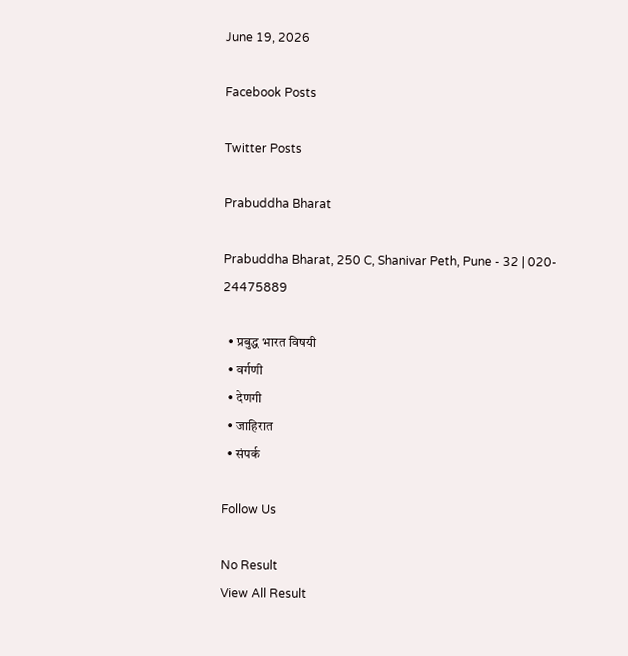June 19, 2026

Facebook Posts

Twitter Posts

Prabuddha Bharat

Prabuddha Bharat, 250 C, Shanivar Peth, Pune - 32 | 020- 24475889

  • प्रबुद्ध भारत विषयी
  • वर्गणी
  • देणगी
  • जाहिरात
  • संपर्क

Follow Us

No Result
View All Result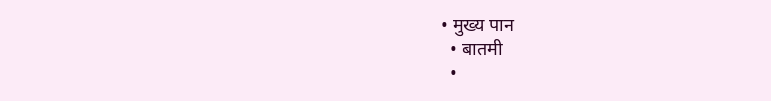• मुख्य पान
  • बातमी
  •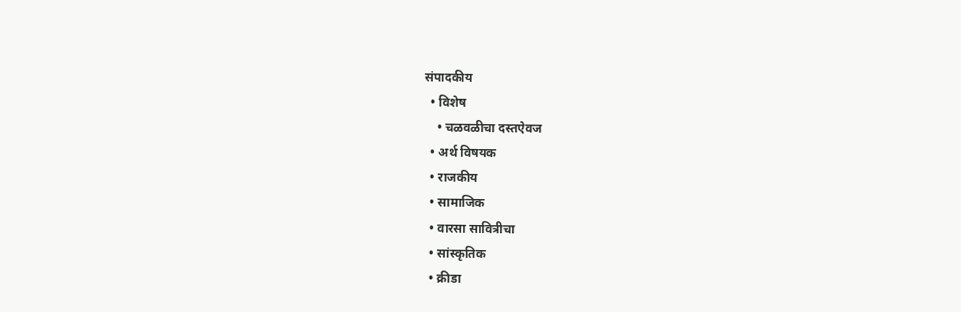संपादकीय
  • विशेष
    • चळवळीचा दस्तऐवज
  • अर्थ विषयक
  • राजकीय
  • सामाजिक
  • वारसा सावित्रीचा
  • सांस्कृतिक
  • क्रीडा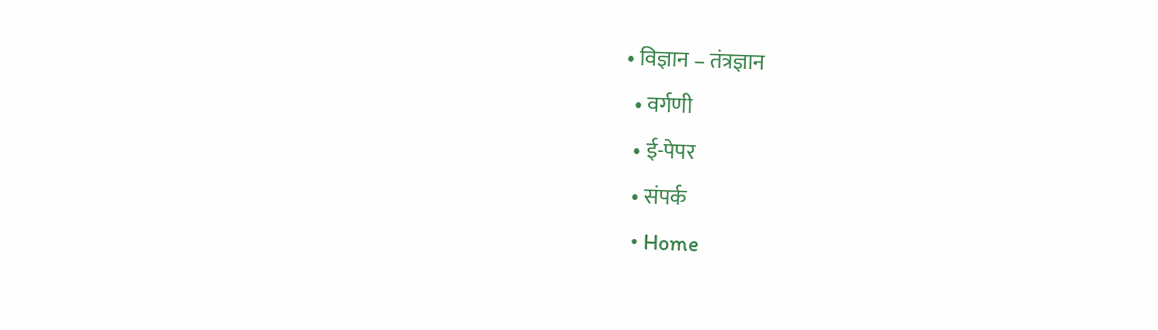• विज्ञान – तंत्रज्ञान
  • वर्गणी
  • ई-पेपर
  • संपर्क
  • Home